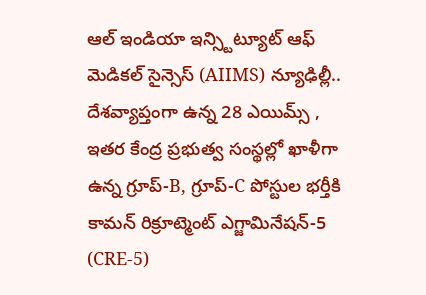ఆల్ ఇండియా ఇన్స్టిట్యూట్ ఆఫ్ మెడికల్ సైన్సెస్ (AIIMS) న్యూఢిల్లీ.. దేశవ్యాప్తంగా ఉన్న 28 ఎయిమ్స్ , ఇతర కేంద్ర ప్రభుత్వ సంస్థల్లో ఖాళీగా ఉన్న గ్రూప్-B, గ్రూప్-C పోస్టుల భర్తీకి కామన్ రిక్రూట్మెంట్ ఎగ్జామినేషన్-5 (CRE-5)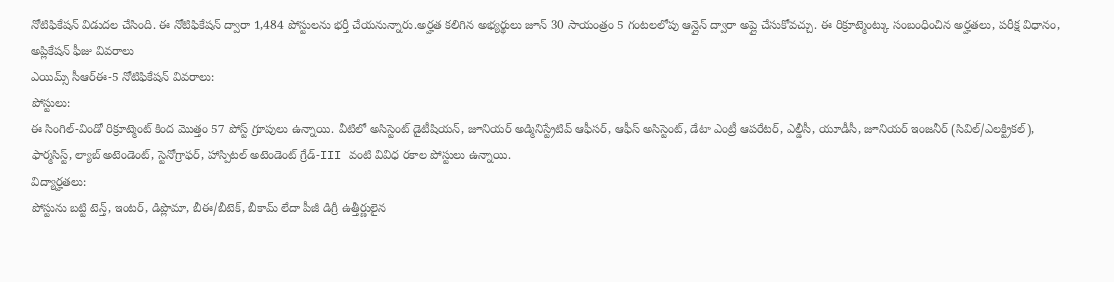నోటిఫికేషన్ విడుదల చేసింది. ఈ నోటిఫికేషన్ ద్వారా 1,484 పోస్టులను భర్తీ చేయనున్నారు.అర్హత కలిగిన అభ్యర్థులు జూన్ 30 సాయంత్రం 5 గంటలలోపు ఆన్లైన్ ద్వారా అప్లై చేసుకోవచ్చు. ఈ రిక్రూట్మెంట్కు సంబంధించిన అర్హతలు, పరీక్ష విధానం, అప్లికేషన్ ఫీజు వివరాలు
ఎయిమ్స్ సీఆర్ఈ-5 నోటిఫికేషన్ వివరాలు:
పోస్టులు:
ఈ సింగిల్-విండో రిక్రూట్మెంట్ కింద మొత్తం 57 పోస్ట్ గ్రూపులు ఉన్నాయి. వీటిలో అసిస్టెంట్ డైటీషియన్, జూనియర్ అడ్మినిస్ట్రేటివ్ ఆఫీసర్, ఆఫీస్ అసిస్టెంట్, డేటా ఎంట్రీ ఆపరేటర్, ఎల్డీసీ, యూడీసీ, జూనియర్ ఇంజనీర్ (సివిల్/ఎలక్ట్రికల్), ఫార్మసిస్ట్, ల్యాబ్ అటెండెంట్, స్టెనోగ్రాఫర్, హాస్పిటల్ అటెండెంట్ గ్రేడ్-III వంటి వివిధ రకాల పోస్టులు ఉన్నాయి.
విద్యార్హతలు:
పోస్టును బట్టి టెన్త్, ఇంటర్, డిప్లొమా, బీఈ/బీటెక్, బీకామ్ లేదా పీజీ డిగ్రీ ఉత్తీర్ణులైన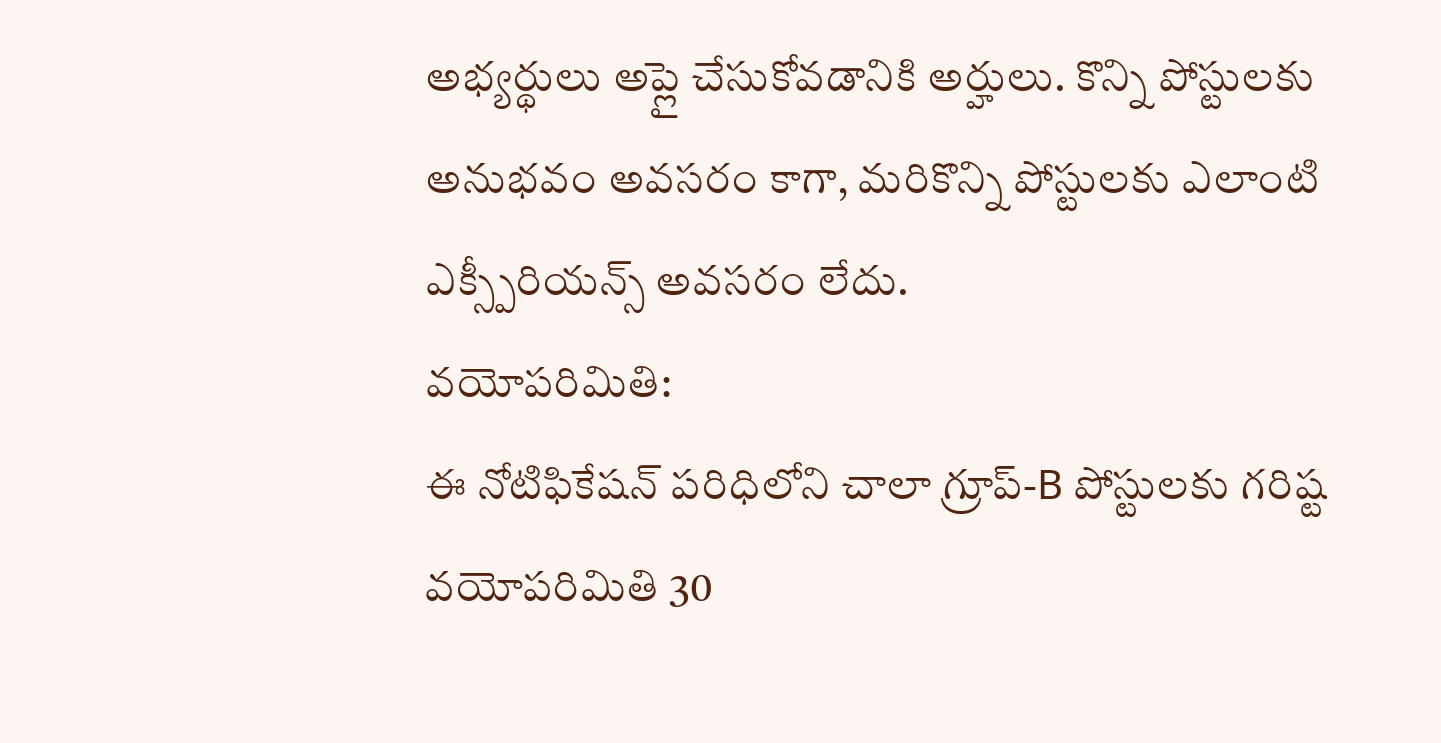అభ్యర్థులు అప్లై చేసుకోవడానికి అర్హులు. కొన్ని పోస్టులకు అనుభవం అవసరం కాగా, మరికొన్ని పోస్టులకు ఎలాంటి ఎక్స్పీరియన్స్ అవసరం లేదు.
వయోపరిమితి:
ఈ నోటిఫికేషన్ పరిధిలోని చాలా గ్రూప్-B పోస్టులకు గరిష్ట వయోపరిమితి 30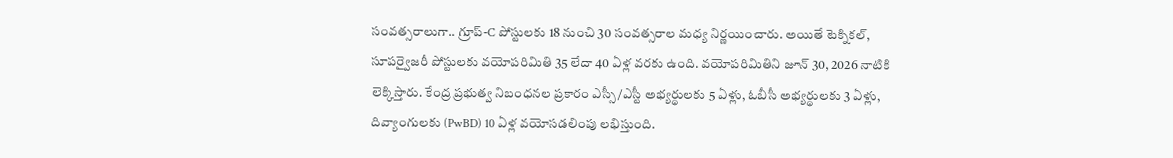సంవత్సరాలుగా.. గ్రూప్-C పోస్టులకు 18 నుంచి 30 సంవత్సరాల మధ్య నిర్ణయించారు. అయితే టెక్నికల్, సూపర్వైజరీ పోస్టులకు వయోపరిమితి 35 లేదా 40 ఏళ్ల వరకు ఉంది. వయోపరిమితిని జూన్ 30, 2026 నాటికి లెక్కిస్తారు. కేంద్ర ప్రభుత్వ నిబంధనల ప్రకారం ఎస్సీ/ఎస్టీ అభ్యర్థులకు 5 ఏళ్లు, ఓబీసీ అభ్యర్థులకు 3 ఏళ్లు, దివ్యాంగులకు (PwBD) 10 ఏళ్ల వయోసడలింపు లభిస్తుంది.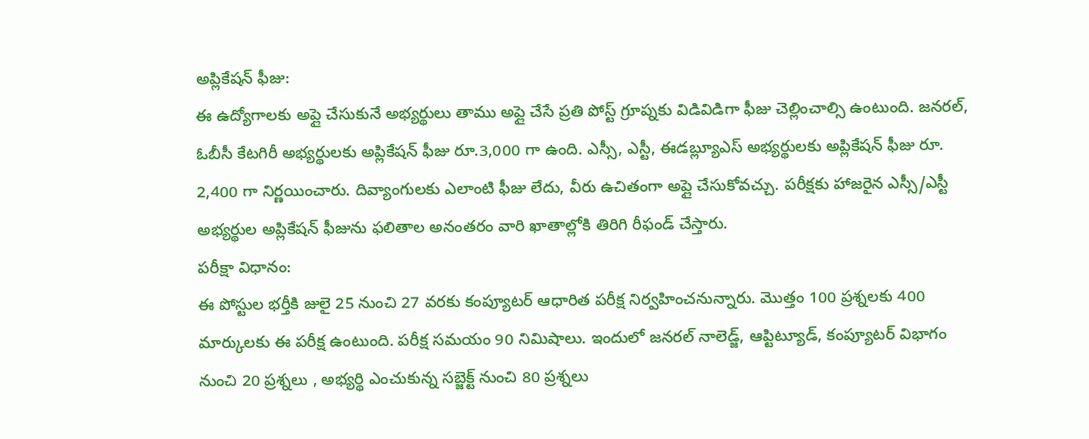అప్లికేషన్ ఫీజు:
ఈ ఉద్యోగాలకు అప్లై చేసుకునే అభ్యర్థులు తాము అప్లై చేసే ప్రతి పోస్ట్ గ్రూప్నకు విడివిడిగా ఫీజు చెల్లించాల్సి ఉంటుంది. జనరల్, ఓబీసీ కేటగిరీ అభ్యర్థులకు అప్లికేషన్ ఫీజు రూ.3,000 గా ఉంది. ఎస్సీ, ఎస్టీ, ఈడబ్ల్యూఎస్ అభ్యర్థులకు అప్లికేషన్ ఫీజు రూ. 2,400 గా నిర్ణయించారు. దివ్యాంగులకు ఎలాంటి ఫీజు లేదు, వీరు ఉచితంగా అప్లై చేసుకోవచ్చు. పరీక్షకు హాజరైన ఎస్సీ/ఎస్టీ అభ్యర్థుల అప్లికేషన్ ఫీజును ఫలితాల అనంతరం వారి ఖాతాల్లోకి తిరిగి రీఫండ్ చేస్తారు.
పరీక్షా విధానం:
ఈ పోస్టుల భర్తీకి జులై 25 నుంచి 27 వరకు కంప్యూటర్ ఆధారిత పరీక్ష నిర్వహించనున్నారు. మొత్తం 100 ప్రశ్నలకు 400 మార్కులకు ఈ పరీక్ష ఉంటుంది. పరీక్ష సమయం 90 నిమిషాలు. ఇందులో జనరల్ నాలెడ్జ్, ఆప్టిట్యూడ్, కంప్యూటర్ విభాగం నుంచి 20 ప్రశ్నలు , అభ్యర్థి ఎంచుకున్న సబ్జెక్ట్ నుంచి 80 ప్రశ్నలు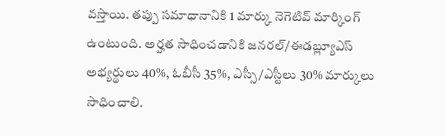వస్తాయి. తప్పు సమాధానానికి 1 మార్కు నెగెటివ్ మార్కింగ్ ఉంటుంది. అర్హత సాధించడానికి జనరల్/ఈడబ్ల్యూఎస్ అభ్యర్థులు 40%, ఓబీసీ 35%, ఎస్సీ/ఎస్టీలు 30% మార్కులు సాధించాలి.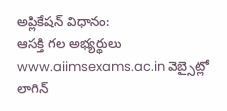అప్లికేషన్ విధానం:
ఆసక్తి గల అభ్యర్థులు www.aiimsexams.ac.in వెబ్సైట్లో లాగిన్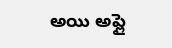అయి అప్లై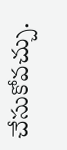చేసుకోవచ్చు.